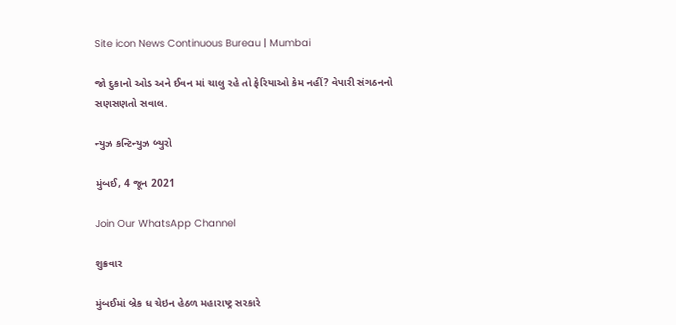Site icon News Continuous Bureau | Mumbai

જો દુકાનો ઓડ અને ઈવન માં ચાલુ રહે તો ફેરિયાઓ કેમ નહીં? વેપારી સંગઠનનો સણસણતો સવાલ.

ન્યુઝ કન્ટિન્યુઝ બ્યુરો

મુંબઈ, 4 જૂન 2021

Join Our WhatsApp Channel

શુક્રવાર

મુંબઈમાં બ્રેક ધ ચેઇન હેઠળ મહારાષ્ટ્ર સરકારે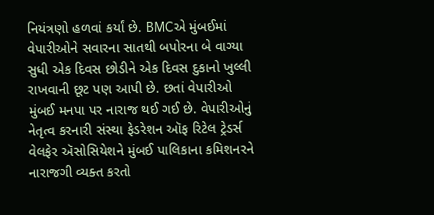નિયંત્રણો હળવાં કર્યાં છે. BMCએ મુંબઈમાં વેપારીઓને સવારના સાતથી બપોરના બે વાગ્યા સુધી એક દિવસ છોડીને એક દિવસ દુકાનો ખુલ્લી રાખવાની છૂટ પણ આપી છે. છતાં વેપારીઓ મુંબઈ મનપા પર નારાજ થઈ ગઈ છે. વેપારીઓનું નેતૃત્વ કરનારી સંસ્થા ફેડરેશન ઑફ રિટેલ ટ્રેડર્સ વેલફેર ઍસોસિયેશને મુંબઈ પાલિકાના કમિશનરને નારાજગી વ્યક્ત કરતો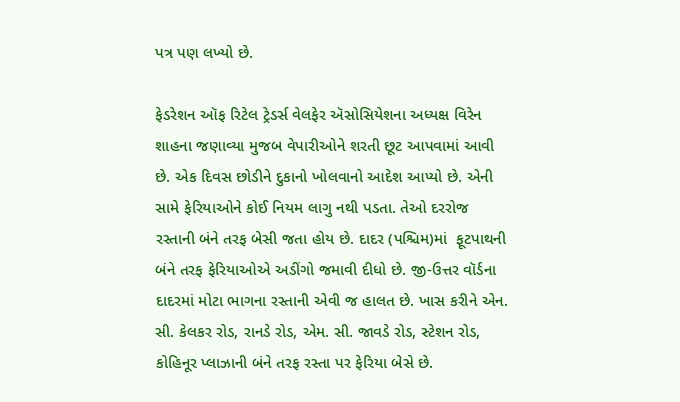પત્ર પણ લખ્યો છે.

ફેડરેશન ઑફ રિટેલ ટ્રેડર્સ વેલફેર ઍસોસિયેશના અધ્યક્ષ વિરેન શાહના જણાવ્યા મુજબ વેપારીઓને શરતી છૂટ આપવામાં આવી છે. એક દિવસ છોડીને દુકાનો ખોલવાનો આદેશ આપ્યો છે. એની સામે ફેરિયાઓને કોઈ નિયમ લાગુ નથી પડતા. તેઓ દરરોજ રસ્તાની બંને તરફ બેસી જતા હોય છે. દાદર (પશ્ચિમ)માં  ફૂટપાથની બંને તરફ ફેરિયાઓએ અડીંગો જમાવી દીધો છે. જી-ઉત્તર વૉર્ડના દાદરમાં મોટા ભાગના રસ્તાની એવી જ હાલત છે. ખાસ કરીને એન. સી. કેલકર રોડ, રાનડે રોડ, એમ. સી. જાવડે રોડ, સ્ટેશન રોડ, કોહિનૂર પ્લાઝાની બંને તરફ રસ્તા પર ફેરિયા બેસે છે.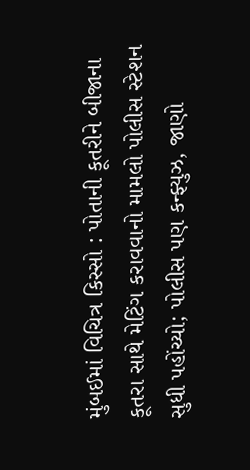મુંબઈમાં વિચિત્ર કિસ્સો : પોતાની કૂતરીને બીજાના કૂતરા સાથે મેટિંગ કરાવવાનો મામલો પોલીસ સ્ટેશન સુધી પહોંચ્યો; પોલીસ પણ કન્ફ્યુઝ, જાણો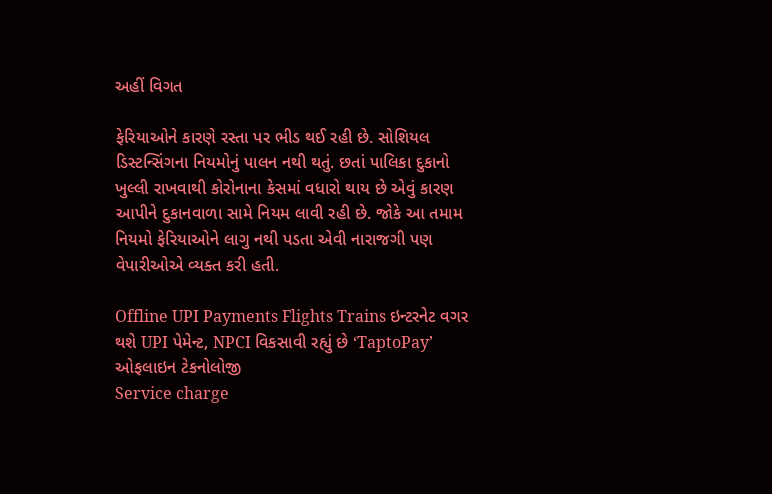અહીં વિગત

ફેરિયાઓને કારણે રસ્તા પર ભીડ થઈ રહી છે. સોશિયલ ડિસ્ટન્સિંગના નિયમોનું પાલન નથી થતું. છતાં પાલિકા દુકાનો ખુલ્લી રાખવાથી કોરોનાના કેસમાં વધારો થાય છે એવું કારણ આપીને દુકાનવાળા સામે નિયમ લાવી રહી છે. જોકે આ તમામ નિયમો ફેરિયાઓને લાગુ નથી પડતા એવી નારાજગી પણ વેપારીઓએ વ્યક્ત કરી હતી.

Offline UPI Payments Flights Trains ઇન્ટરનેટ વગર થશે UPI પેમેન્ટ, NPCI વિકસાવી રહ્યું છે ‘TaptoPay’ ઓફલાઇન ટેકનોલોજી
Service charge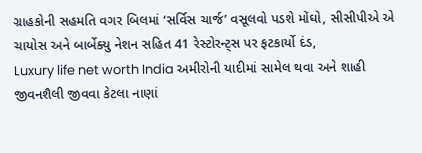ગ્રાહકોની સહમતિ વગર બિલમાં ‘સર્વિસ ચાર્જ’ વસૂલવો પડશે મોંઘો, સીસીપીએ એ ચાયોસ અને બાર્બેક્યુ નેશન સહિત 41 રેસ્ટોરન્ટ્સ પર ફટકાર્યો દંડ,
Luxury life net worth India અમીરોની યાદીમાં સામેલ થવા અને શાહી જીવનશૈલી જીવવા કેટલા નાણાં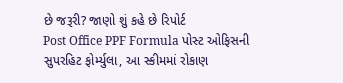છે જરૂરી? જાણો શું કહે છે રિપોર્ટ
Post Office PPF Formula પોસ્ટ ઓફિસની સુપરહિટ ફોર્મ્યુલા, આ સ્કીમમાં રોકાણ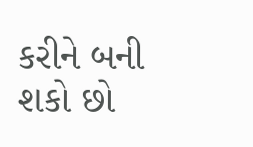કરીને બની શકો છો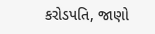કરોડપતિ, જાણો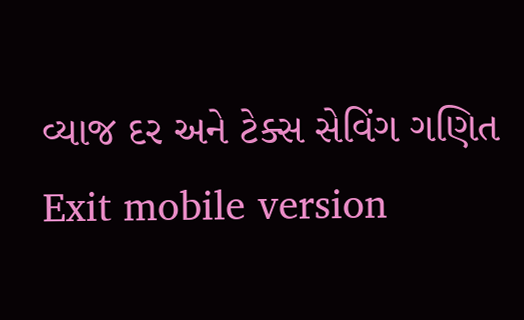વ્યાજ દર અને ટેક્સ સેવિંગ ગણિત
Exit mobile version